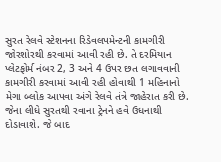સુરત રેલવે સ્ટેશનના રિડેવલપમેન્ટની કામગીરી જોરશોરથી કરવામાં આવી રહી છે. તે દરમિયાન પ્લેટફોર્મ નંબર 2, 3 અને 4 ઉપર છત લગાવવાની કામગીરી કરવામાં આવી રહી હોવાથી 1 મહિનાનો મેગા બ્લોક આપવા અંગે રેલવે તંત્રે જાહેરાત કરી છે. જેના લીધે સુરતથી રવાના ટ્રેનને હવે ઉધનાથી દોડાવાશે. જે બાદ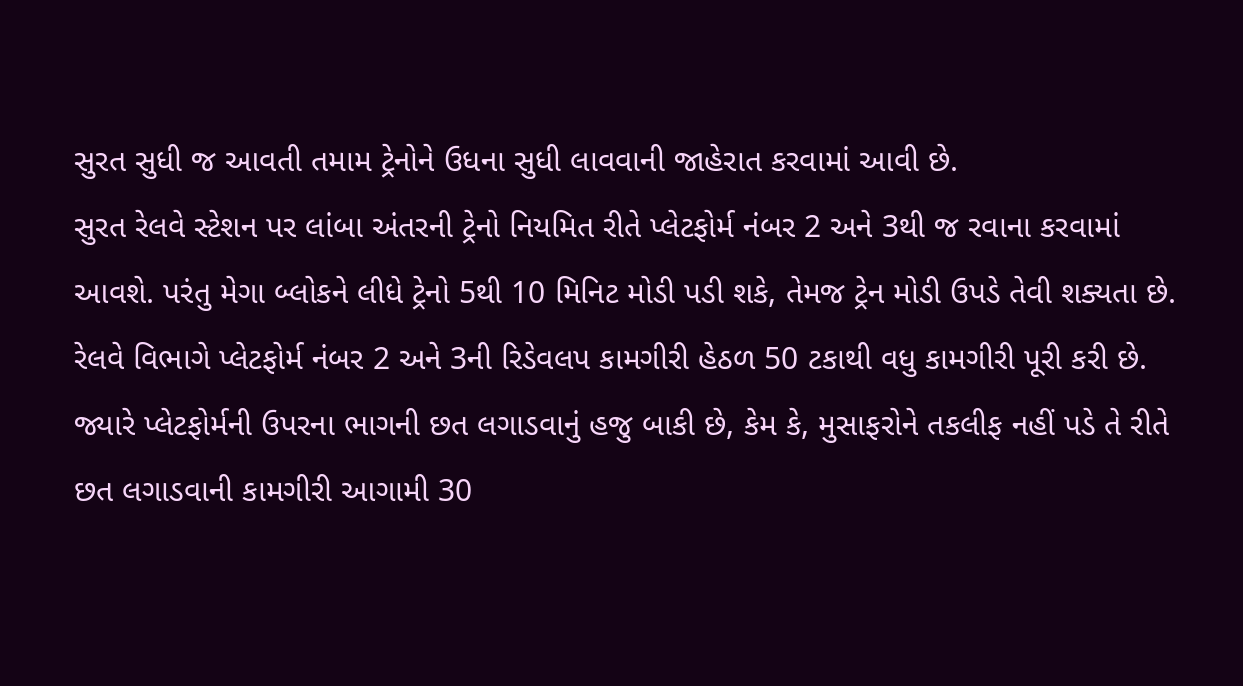સુરત સુધી જ આવતી તમામ ટ્રેનોને ઉધના સુધી લાવવાની જાહેરાત કરવામાં આવી છે.
સુરત રેલવે સ્ટેશન પર લાંબા અંતરની ટ્રેનો નિયમિત રીતે પ્લેટફોર્મ નંબર 2 અને 3થી જ રવાના કરવામાં આવશે. પરંતુ મેગા બ્લોકને લીધે ટ્રેનો 5થી 10 મિનિટ મોડી પડી શકે, તેમજ ટ્રેન મોડી ઉપડે તેવી શક્યતા છે. રેલવે વિભાગે પ્લેટફોર્મ નંબર 2 અને 3ની રિડેવલપ કામગીરી હેઠળ 50 ટકાથી વધુ કામગીરી પૂરી કરી છે.
જ્યારે પ્લેટફોર્મની ઉપરના ભાગની છત લગાડવાનું હજુ બાકી છે, કેમ કે, મુસાફરોને તકલીફ નહીં પડે તે રીતે છત લગાડવાની કામગીરી આગામી 30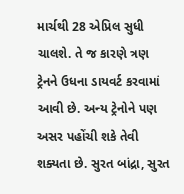માર્ચથી 28 એપ્રિલ સુધી ચાલશે. તે જ કારણે ત્રણ ટ્રેનને ઉધના ડાયવર્ટ કરવામાં આવી છે. અન્ય ટ્રેનોને પણ અસર પહોંચી શકે તેવી શક્યતા છે. સુરત બાંદ્રા, સુરત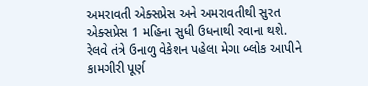અમરાવતી એક્સપ્રેસ અને અમરાવતીથી સુરત એક્સપ્રેસ 1 મહિના સુધી ઉધનાથી રવાના થશે.
રેલવે તંત્રે ઉનાળુ વેકેશન પહેલા મેગા બ્લોક આપીને કામગીરી પૂર્ણ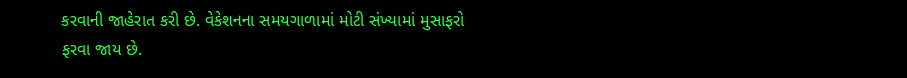કરવાની જાહેરાત કરી છે. વેકેશનના સમયગાળામાં મોટી સંખ્યામાં મુસાફરો ફરવા જાય છે.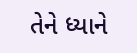તેને ધ્યાને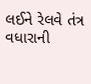લઈને રેલવે તંત્ર વધારાની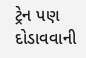ટ્રેન પણ દોડાવવાની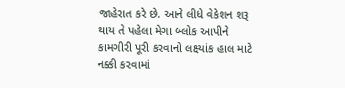જાહેરાત કરે છે. આને લીધે વેકેશન શરૂ થાય તે પહેલા મેગા બ્લોક આપીને કામગીરી પૂરી કરવાનો લક્ષ્યાંક હાલ માટે નક્કી કરવામાં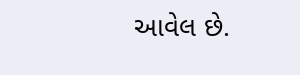આવેલ છે.